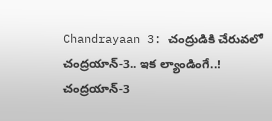Chandrayaan 3: చంద్రుడికి చేరువలో చంద్రయాన్-3.. ఇక ల్యాండింగే..!
చంద్రయాన్-3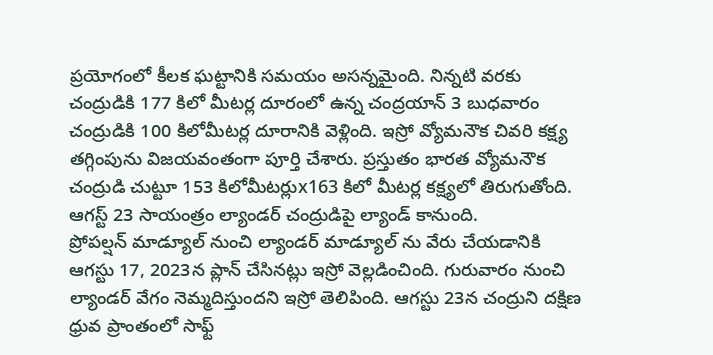ప్రయోగంలో కీలక ఘట్టానికి సమయం అసన్నమైంది. నిన్నటి వరకు చంద్రుడికి 177 కిలో మీటర్ల దూరంలో ఉన్న చంద్రయాన్ 3 బుధవారం చంద్రుడికి 100 కిలోమీటర్ల దూరానికి వెళ్లింది. ఇస్రో వ్యోమనౌక చివరి కక్ష్య తగ్గింపును విజయవంతంగా పూర్తి చేశారు. ప్రస్తుతం భారత వ్యోమనౌక చంద్రుడి చుట్టూ 153 కిలోమీటర్లుx163 కిలో మీటర్ల కక్ష్యలో తిరుగుతోంది. ఆగస్ట్ 23 సాయంత్రం ల్యాండర్ చంద్రుడిపై ల్యాండ్ కానుంది.
ప్రోపల్షన్ మాడ్యూల్ నుంచి ల్యాండర్ మాడ్యూల్ ను వేరు చేయడానికి ఆగస్టు 17, 2023న ప్లాన్ చేసినట్లు ఇస్రో వెల్లడించింది. గురువారం నుంచి ల్యాండర్ వేగం నెమ్మదిస్తుందని ఇస్రో తెలిపింది. ఆగస్టు 23న చంద్రుని దక్షిణ ధ్రువ ప్రాంతంలో సాఫ్ట్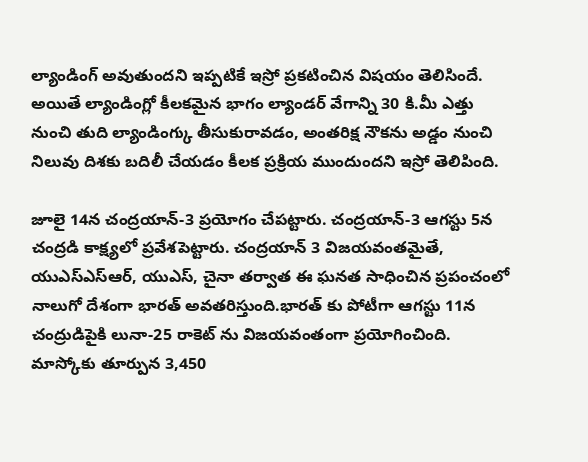ల్యాండింగ్ అవుతుందని ఇప్పటికే ఇస్రో ప్రకటించిన విషయం తెలిసిందే. అయితే ల్యాండింగ్లో కీలకమైన భాగం ల్యాండర్ వేగాన్ని 30 కి.మీ ఎత్తు నుంచి తుది ల్యాండింగ్కు తీసుకురావడం, అంతరిక్ష నౌకను అడ్డం నుంచి నిలువు దిశకు బదిలీ చేయడం కీలక ప్రక్రియ ముందుందని ఇస్రో తెలిపింది.

జూలై 14న చంద్రయాన్-3 ప్రయోగం చేపట్టారు. చంద్రయాన్-3 ఆగస్టు 5న చంద్రడి కాక్ష్యలో ప్రవేశపెట్టారు. చంద్రయాన్ 3 విజయవంతమైతే, యుఎస్ఎస్ఆర్, యుఎస్, చైనా తర్వాత ఈ ఘనత సాధించిన ప్రపంచంలో నాలుగో దేశంగా భారత్ అవతరిస్తుంది.భారత్ కు పోటీగా ఆగస్టు 11న చంద్రుడిపైకి లునా-25 రాకెట్ ను విజయవంతంగా ప్రయోగించింది. మాస్కోకు తూర్పున 3,450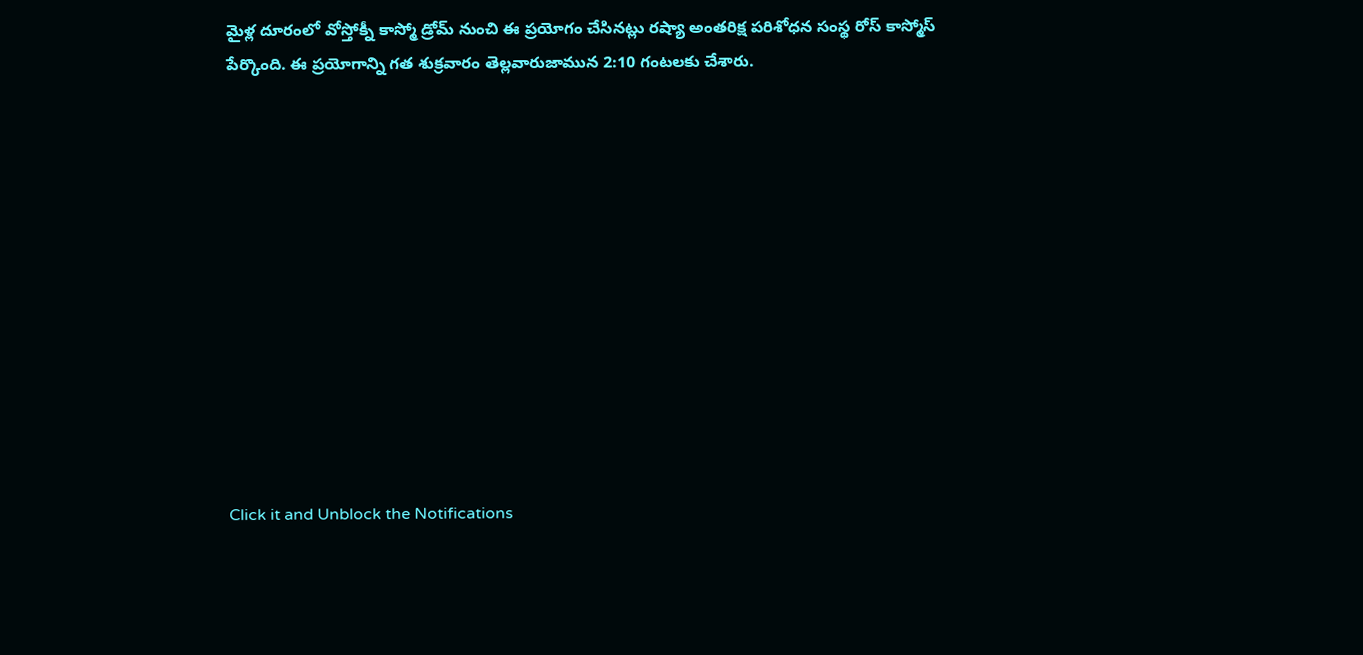మైళ్ల దూరంలో వోస్తోక్నీ కాస్మో డ్రోమ్ నుంచి ఈ ప్రయోగం చేసినట్లు రష్యా అంతరిక్ష పరిశోధన సంస్థ రోస్ కాస్మోస్ పేర్కొంది. ఈ ప్రయోగాన్ని గత శుక్రవారం తెల్లవారుజామున 2:10 గంటలకు చేశారు.












Click it and Unblock the Notifications